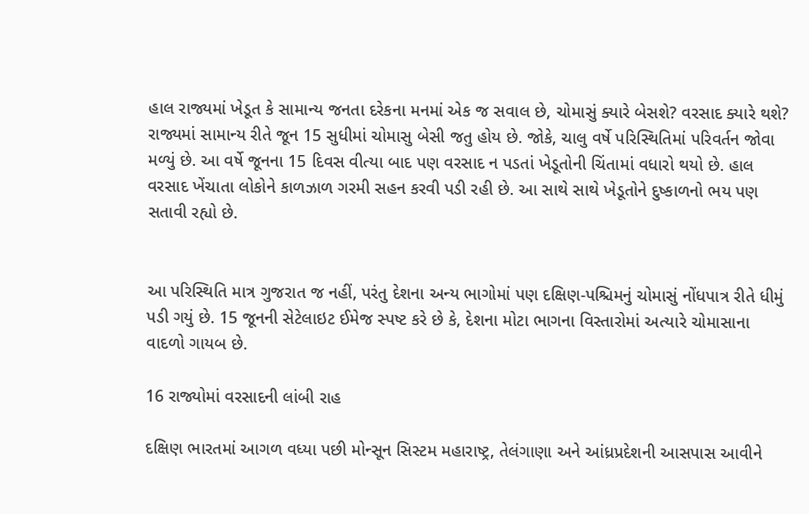હાલ રાજ્યમાં ખેડૂત કે સામાન્ય જનતા દરેકના મનમાં એક જ સવાલ છે, ચોમાસું ક્યારે બેસશે? વરસાદ ક્યારે થશે? રાજ્યમાં સામાન્ય રીતે જૂન 15 સુધીમાં ચોમાસુ બેસી જતુ હોય છે. જોકે, ચાલુ વર્ષે પરિસ્થિતિમાં પરિવર્તન જોવા મળ્યું છે. આ વર્ષે જૂનના 15 દિવસ વીત્યા બાદ પણ વરસાદ ન પડતાં ખેડૂતોની ચિંતામાં વધારો થયો છે. હાલ વરસાદ ખેંચાતા લોકોને કાળઝાળ ગરમી સહન કરવી પડી રહી છે. આ સાથે સાથે ખેડૂતોને દુષ્કાળનો ભય પણ સતાવી રહ્યો છે.


આ પરિસ્થિતિ માત્ર ગુજરાત જ નહીં, પરંતુ દેશના અન્ય ભાગોમાં પણ દક્ષિણ-પશ્ચિમનું ચોમાસું નોંધપાત્ર રીતે ધીમું પડી ગયું છે. 15 જૂનની સેટેલાઇટ ઈમેજ સ્પષ્ટ કરે છે કે, દેશના મોટા ભાગના વિસ્તારોમાં અત્યારે ચોમાસાના વાદળો ગાયબ છે.

16 રાજ્યોમાં વરસાદની લાંબી રાહ

દક્ષિણ ભારતમાં આગળ વધ્યા પછી મોન્સૂન સિસ્ટમ મહારાષ્ટ્ર, તેલંગાણા અને આંધ્રપ્રદેશની આસપાસ આવીને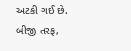અટકી ગઈ છે. બીજી તરફ,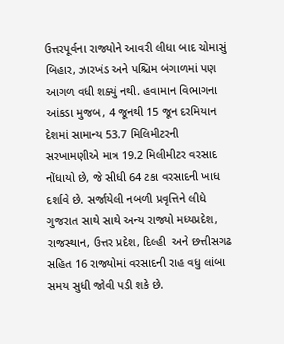ઉત્તરપૂર્વના રાજ્યોને આવરી લીધા બાદ ચોમાસું બિહાર, ઝારખંડ અને પશ્ચિમ બંગાળમાં પણ આગળ વધી શક્યું નથી. હવામાન વિભાગના આંકડા મુજબ, 4 જૂનથી 15 જૂન દરમિયાન દેશમાં સામાન્ય 53.7 મિલિમીટરની સરખામણીએ માત્ર 19.2 મિલીમીટર વરસાદ નોંધાયો છે, જે સીધી 64 ટકા વરસાદની ખાધ દર્શાવે છે. સર્જાયેલી નબળી પ્રવૃત્તિને લીધે ગુજરાત સાથે સાથે અન્ય રાજ્યો મધ્યપ્રદેશ, રાજસ્થાન, ઉત્તર પ્રદેશ, દિલ્હી  અને છત્તીસગઢ સહિત 16 રાજ્યોમાં વરસાદની રાહ વધુ લાંબા સમય સુધી જોવી પડી શકે છે.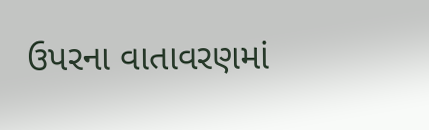ઉપરના વાતાવરણમાં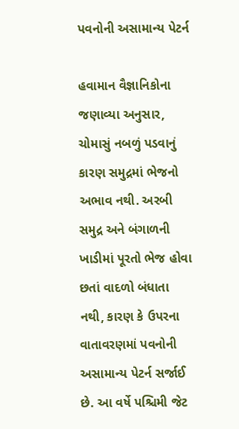પવનોની અસામાન્ય પેટર્ન

હવામાન વૈજ્ઞાનિકોના જણાવ્યા અનુસાર, ચોમાસું નબળું પડવાનું કારણ સમુદ્રમાં ભેજનો અભાવ નથી. અરબી સમુદ્ર અને બંગાળની ખાડીમાં પૂરતો ભેજ હોવા છતાં વાદળો બંધાતા નથી, કારણ કે ઉપરના વાતાવરણમાં પવનોની અસામાન્ય પેટર્ન સર્જાઈ છે. આ વર્ષે પશ્ચિમી જેટ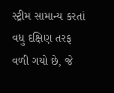સ્ટ્રીમ સામાન્ય કરતાં વધુ દક્ષિણ તરફ વળી ગયો છે, જે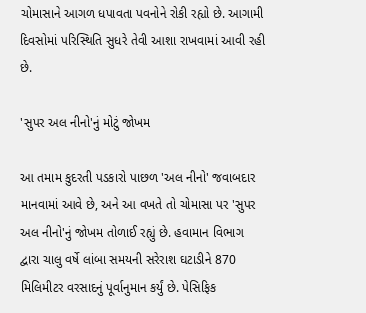ચોમાસાને આગળ ધપાવતા પવનોને રોકી રહ્યો છે. આગામી દિવસોમાં પરિસ્થિતિ સુધરે તેવી આશા રાખવામાં આવી રહી છે.

'સુપર અલ નીનો'નું મોટું જોખમ

આ તમામ કુદરતી પડકારો પાછળ 'અલ નીનો' જવાબદાર માનવામાં આવે છે, અને આ વખતે તો ચોમાસા પર 'સુપર અલ નીનો'નું જોખમ તોળાઈ રહ્યું છે. હવામાન વિભાગ દ્વારા ચાલુ વર્ષે લાંબા સમયની સરેરાશ ઘટાડીને 870 મિલિમીટર વરસાદનું પૂર્વાનુમાન કર્યું છે. પેસિફિક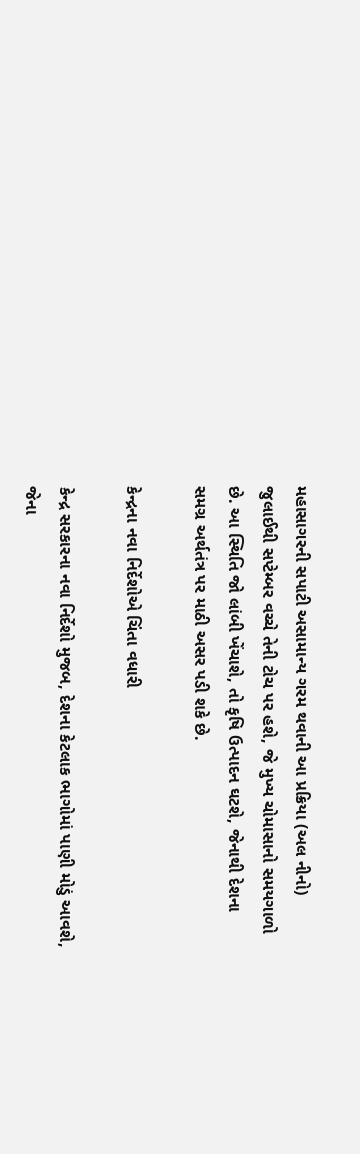મહાસાગરની સપાટી અસામાન્ય ગરમ થવાની આ પ્રક્રિયા (અલ નીનો) જુલાઈથી સપ્ટેમ્બર વચ્ચે તેની ટોચ પર હશે, જે મુખ્ય ચોમાસાનો સમયગાળો છે. આ સ્થિતિ જો લાંબી ખેંચાશે, તો કૃષિ ઉત્પાદન ઘટશે, જેનાથી દેશના સમગ્ર અર્થતંત્ર પર માઠી અસર પડી શકે છે.

કેન્દ્રના નવા નિર્દેશોએ ચિંતા વધારી

કેન્દ્ર સરકારના નવા નિર્દેશો મુજબ, દેશના કેટલાક ભાગોમાં પાણી મોડું આવશે, જેના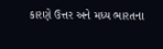કારણે ઉત્તર અને મધ્ય ભારતના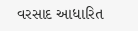વરસાદ આધારિત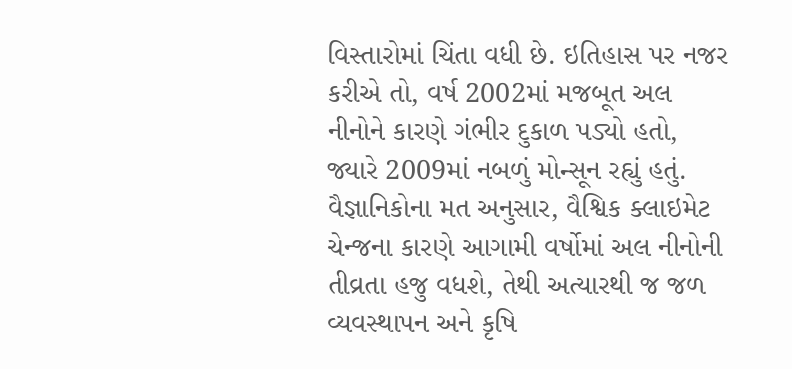વિસ્તારોમાં ચિંતા વધી છે. ઇતિહાસ પર નજર કરીએ તો, વર્ષ 2002માં મજબૂત અલ નીનોને કારણે ગંભીર દુકાળ પડ્યો હતો, જ્યારે 2009માં નબળું મોન્સૂન રહ્યું હતું. વૈજ્ઞાનિકોના મત અનુસાર, વૈશ્વિક ક્લાઇમેટ ચેન્જના કારણે આગામી વર્ષોમાં અલ નીનોની તીવ્રતા હજુ વધશે, તેથી અત્યારથી જ જળ વ્યવસ્થાપન અને કૃષિ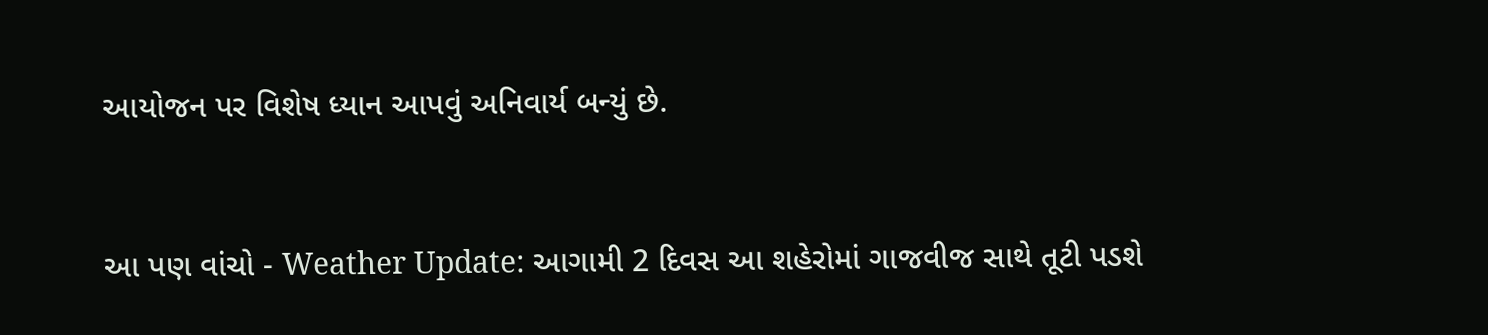આયોજન પર વિશેષ ધ્યાન આપવું અનિવાર્ય બન્યું છે.


આ પણ વાંચો - Weather Update: આગામી 2 દિવસ આ શહેરોમાં ગાજવીજ સાથે તૂટી પડશે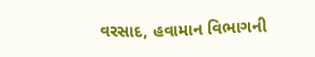વરસાદ, હવામાન વિભાગની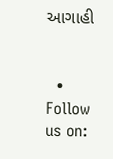આગાહી


  • Follow us on: